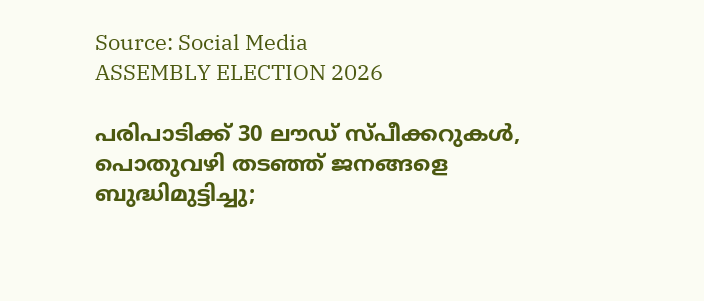Source: Social Media
ASSEMBLY ELECTION 2026

പരിപാടിക്ക് 30 ലൗഡ് സ്പീക്കറുകൾ, പൊതുവഴി തടഞ്ഞ് ജനങ്ങളെ ബുദ്ധിമുട്ടിച്ചു;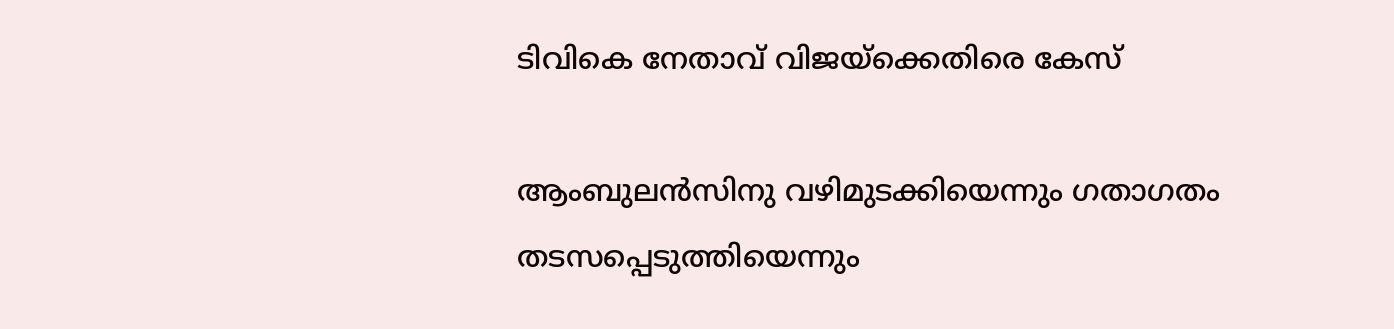ടിവികെ നേതാവ് വിജയ്‌ക്കെതിരെ കേസ്‌

ആംബുലൻസിനു വഴിമുടക്കിയെന്നും ഗതാഗതം തടസപ്പെടുത്തിയെന്നും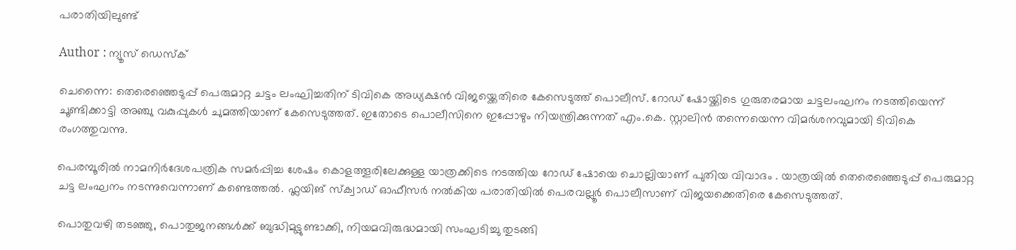പരാതിയിലുണ്ട്

Author : ന്യൂസ് ഡെസ്ക്

ചെന്നൈ: തെരെഞ്ഞെടുപ്പ് പെരുമാറ്റ ചട്ടം ലംഘിച്ചതിന് ടിവികെ അധ്യക്ഷൻ വിജയ്ക്കെതിരെ കേസെടുത്ത് പൊലീസ്. റോഡ് ഷോയ്ക്കിടെ ഗുരുതരമായ ചട്ടലംഘനം നടത്തിയെന്ന് ചൂണ്ടിക്കാട്ടി അഞ്ചു വകുപ്പുകൾ ചുമത്തിയാണ് കേസെടുത്തത്. ഇതോടെ പൊലീസിനെ ഇപ്പോഴും നിയന്ത്രിക്കുന്നത് എം.കെ. സ്റ്റാലിൻ തന്നെയെന്ന വിമർശനവുമായി ടിവികെ രംഗത്തുവന്നു.

പെരമ്പൂരിൽ നാമനിർദേശപത്രിക സമർപ്പിച്ച ശേഷം കൊളത്തൂരിലേക്കുള്ള യാത്രക്കിടെ നടത്തിയ റോഡ് ഷോയെ ചൊല്ലിയാണ് പുതിയ വിവാദം . യാത്രയിൽ തെരെഞ്ഞെടുപ്പ് പെരുമാറ്റ ചട്ട ലംഘനം നടന്നുവെന്നാണ് കണ്ടെത്തൽ. ഫ്ലയിങ് സ്‌ക്വാഡ് ഓഫീസർ നൽകിയ പരാതിയിൽ പെരവല്ലൂർ പൊലീസാണ് വിജയക്കെതിരെ കേസെടുത്തത്.

പൊതുവഴി തടഞ്ഞു, പൊതുജനങ്ങൾക്ക് ബുദ്ധിമുട്ടുണ്ടാക്കി, നിയമവിരുദ്ധമായി സംഘടിച്ചു തുടങ്ങി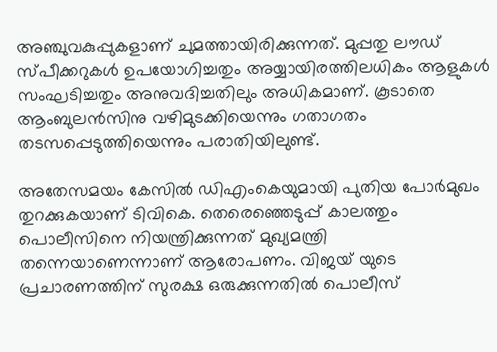അഞ്ചുവകുപ്പുകളാണ് ചുമത്തായിരിക്കുന്നത്. മുപ്പതു ലൗഡ് സ്പീക്കറുകൾ ഉപയോഗിച്ചതും അയ്യായിരത്തിലധികം ആളുകൾ സംഘടിച്ചതും അനുവദിച്ചതിലും അധികമാണ്. കൂടാതെ ആംബുലൻസിനു വഴിമുടക്കിയെന്നും ഗതാഗതം തടസപ്പെടുത്തിയെന്നും പരാതിയിലുണ്ട്.

അതേസമയം കേസിൽ ഡിഎംകെയുമായി പുതിയ പോർമുഖം തുറക്കുകയാണ് ടിവികെ. തെരെഞ്ഞെടുപ്പ് കാലത്തും പൊലീസിനെ നിയന്ത്രിക്കുന്നത് മുഖ്യമന്ത്രി തന്നെയാണെന്നാണ് ആരോപണം. വിജയ് യുടെ പ്രചാരണത്തിന് സുരക്ഷ ഒരുക്കുന്നതിൽ പൊലീസ്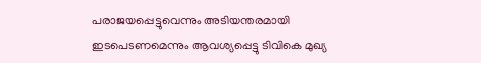പരാജയപ്പെട്ടുവെന്നും അടിയന്തരമായി ഇടപെടണമെന്നും ആവശ്യപ്പെട്ടു ടിവികെ മുഖ്യ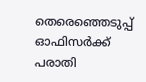തെരെഞ്ഞെടുപ്പ് ഓഫിസർക്ക് പരാതി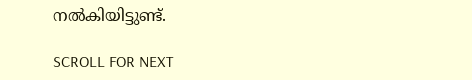നൽകിയിട്ടുണ്ട്.

SCROLL FOR NEXT